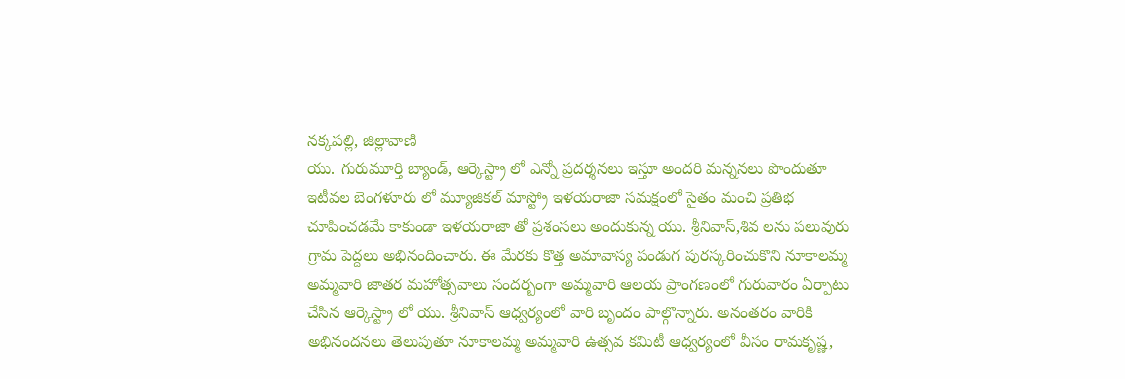నక్కపల్లి, జిల్లావాణి
యు. గురుమూర్తి బ్యాండ్, ఆర్కెస్ట్రా లో ఎన్నో ప్రదర్శనలు ఇస్తూ అందరి మన్ననలు పొందుతూ ఇటీవల బెంగళూరు లో మ్యూజికల్ మాస్ట్రో ఇళయరాజా సమక్షంలో సైతం మంచి ప్రతిభ చూపించడమే కాకుండా ఇళయరాజా తో ప్రశంసలు అందుకున్న యు. శ్రీనివాస్,శివ లను పలువురు గ్రామ పెద్దలు అభినందించారు. ఈ మేరకు కొత్త అమావాస్య పండుగ పురస్కరించుకొని నూకాలమ్మ అమ్మవారి జాతర మహోత్సవాలు సందర్బంగా అమ్మవారి ఆలయ ప్రాంగణంలో గురువారం ఏర్పాటు చేసిన ఆర్కెస్ట్రా లో యు. శ్రీనివాస్ ఆధ్వర్యంలో వారి బృందం పాల్గొన్నారు. అనంతరం వారికి అభినందనలు తెలుపుతూ నూకాలమ్మ అమ్మవారి ఉత్సవ కమిటీ ఆధ్వర్యంలో వీసం రామకృష్ణ,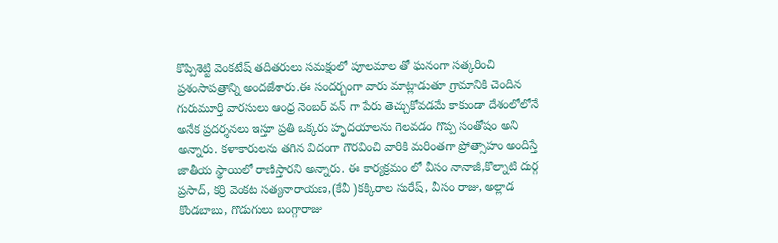కొప్పిశెట్టి వెంకటేష్ తదితరులు సమక్షంలో పూలమాల తో ఘనంగా సత్కరించి ప్రశంసాపత్రాన్ని అందజేశారు.ఈ సందర్బంగా వారు మాట్లాడుతూ గ్రామానికి చెందిన గురుమూర్తి వారసులు ఆంధ్ర నెంబర్ వన్ గా పేరు తెచ్చుకోవడమే కాకుండా దేశంలోలోనే అనేక ప్రదర్శనలు ఇస్తూ ప్రతి ఒక్కరు హృదయాలను గెలవడం గొప్ప సంతోషం అని అన్నారు. కళాకారులను తగిన విదంగా గౌరవించి వారికి మరింతగా ప్రోత్సాహం అందిస్తే జాతీయ స్థాయిలో రాణిస్తారని అన్నారు. ఈ కార్యక్రమం లో వీసం నానాజీ,కొల్నాటి దుర్గ ప్రసాద్, కర్రి వెంకట సత్యనారాయణ,(కేవీ )కక్కిరాల సురేష్, వీసం రాజు, అల్లాడ కొండబాబు, గొడుగులు బంగ్గారాజు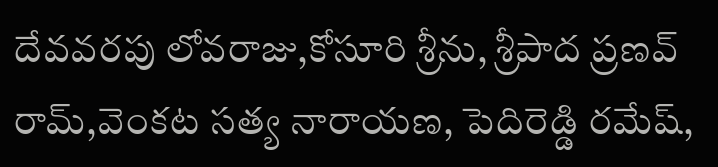దేవవరపు లోవరాజు,కోసూరి శ్రీను, శ్రీపాద ప్రణవ్ రామ్,వెంకట సత్య నారాయణ, పెదిరెడ్డి రమేష్,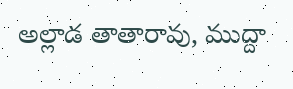అల్లాడ తాతారావు, ముద్దా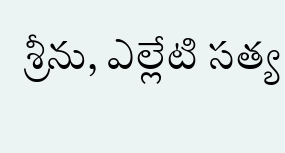శ్రీను, ఎల్లేటి సత్య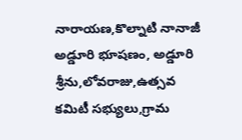నారాయణ,కొల్నాటి నానాజీ అడ్డూరి భూషణం, అడ్డూరి శ్రీను,లోవరాజు,ఉత్సవ కమిటీ సభ్యులు,గ్రామ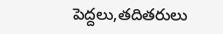పెద్దలు,తదితరులు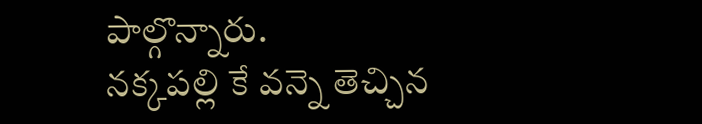పాల్గొన్నారు.
నక్కపల్లి కే వన్నె తెచ్చిన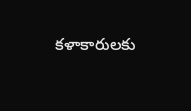కళాకారులకు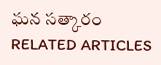ఘన సత్కారం
RELATED ARTICLES